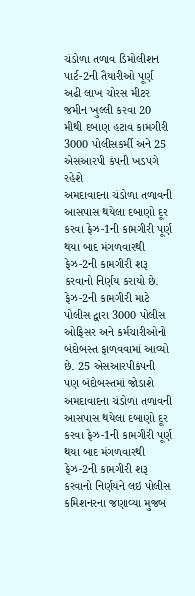ચંડોળા તળાવ ડિમોલીશન પાર્ટ-2ની તૈયારીઓ પૂર્ણ
અઢી લાખ ચોરસ મીટર જમીન ખુલ્લી કરવા 20 મીથી દબાણ હટાવ કામગીરી
3000 પોલીસકર્મી અને 25 એસઆરપી કંપની ખડપગે રહેશે
અમદાવાદના ચંડોળા તળાવની આસપાસ થયેલા દબાણો દૂર કરવા ફેઝ-1ની કામગીરી પૂર્ણ થયા બાદ મંગળવારથી ફેઝ-2ની કામગીરી શરૂ કરવાનો નિર્ણય કરાયો છે. ફેઝ-2ની કામગીરી માટે પોલીસ દ્વારા 3000 પોલીસ ઓફિસર અને કર્મચારીઓનો બંદોબસ્ત ફાળવવામાં આવ્યો છે. 25 એસઆરપીકંપની પણ બંદોબસ્તમાં જોડાશે
અમદાવાદના ચંડોળા તળાવની આસપાસ થયેલા દબાણો દૂર કરવા ફેઝ-1ની કામગીરી પૂર્ણ થયા બાદ મંગળવારથી ફેઝ-2ની કામગીરી શરૂ કરવાનો નિર્ણયને લઇ પોલીસ કમિશનરના જણાવ્યા મુજબ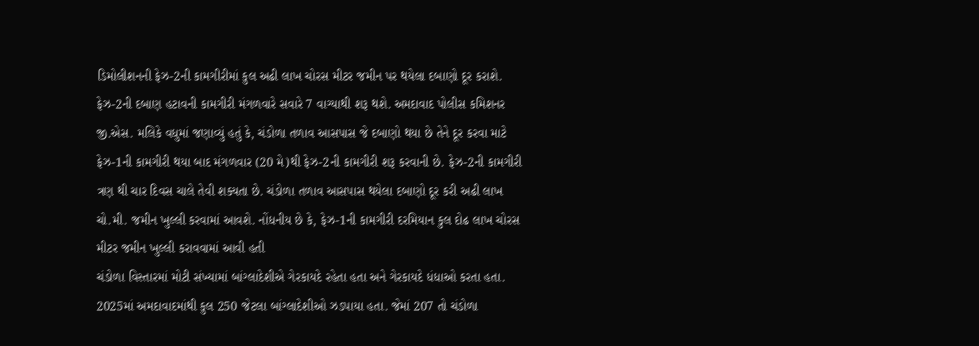ડિમોલીશનની ફેઝ-2ની કામગીરીમાં કુલ અઢી લાખ ચોરસ મીટર જમીન પર થયેલા દબાણો દૂર કરાશે. ફેઝ-2ની દબાણ હટાવની કામગીરી મંગળવારે સવારે 7 વાગ્યાથી શરૂ થશે. અમદાવાદ પોલીસ કમિશનર જી.એસ. મલિકે વધુમાં જણાવ્યું હતું કે, ચંડોળા તળાવ આસપાસ જે દબાણો થયા છે તેને દૂર કરવા માટે ફેઝ-1ની કામગીરી થયા બાદ મંગળવાર (20 મે)થી ફેઝ-2ની કામગીરી શરૂ કરવાની છે. ફેઝ-2ની કામગીરી ત્રણ થી ચાર દિવસ ચાલે તેવી શક્યતા છે. ચંડોળા તળાવ આસપાસ થયેલા દબાણો દૂર કરી અઢી લાખ ચો.મી. જમીન ખુલ્લી કરવામાં આવશે. નોંધનીય છે કે, ફેઝ-1ની કામગીરી દરમિયાન કુલ દોઢ લાખ ચોરસ મીટર જમીન ખુલ્લી કરાવવામાં આવી હતી
ચંડોળા વિસ્તારમાં મોટી સંખ્યામાં બાંગ્લાદેશીએ ગેરકાયદે રહેતા હતા અને ગેરકાયદે ધંધાઓ કરતા હતા. 2025માં અમદાવાદમાંથી કુલ 250 જેટલા બાંગ્લાદેશીઓ ઝડપાયા હતા. જેમાં 207 તો ચંડોળા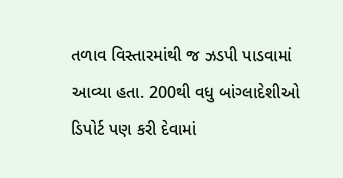તળાવ વિસ્તારમાંથી જ ઝડપી પાડવામાં આવ્યા હતા. 200થી વધુ બાંગ્લાદેશીઓ ડિપોર્ટ પણ કરી દેવામાં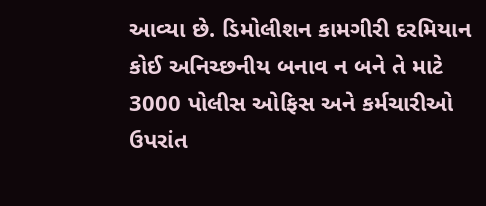આવ્યા છે. ડિમોલીશન કામગીરી દરમિયાન કોઈ અનિચ્છનીય બનાવ ન બને તે માટે 3000 પોલીસ ઓફિસ અને કર્મચારીઓ ઉપરાંત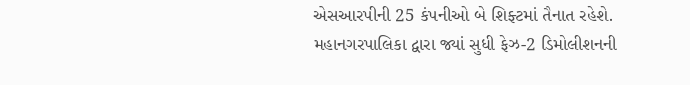એસઆરપીની 25 કંપનીઓ બે શિફ્ટમાં તૈનાત રહેશે. મહાનગરપાલિકા દ્વારા જ્યાં સુધી ફેઝ-2 ડિમોલીશનની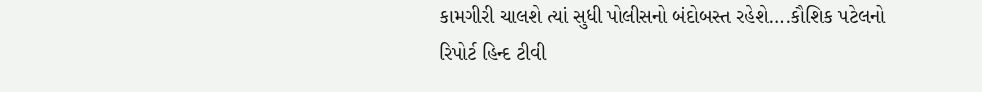કામગીરી ચાલશે ત્યાં સુધી પોલીસનો બંદોબસ્ત રહેશે….કૌશિક પટેલનો રિપોર્ટ હિન્દ ટીવી